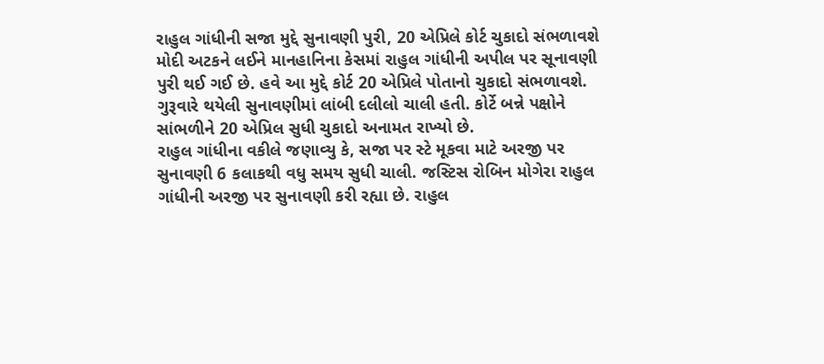રાહુલ ગાંધીની સજા મુદ્દે સુનાવણી પુરી, 20 એપ્રિલે કોર્ટ ચુકાદો સંભળાવશે
મોદી અટકને લઈને માનહાનિના કેસમાં રાહુલ ગાંધીની અપીલ પર સૂનાવણી પુરી થઈ ગઈ છે. હવે આ મુદ્દે કોર્ટ 20 એપ્રિલે પોતાનો ચુકાદો સંભળાવશે. ગુરૂવારે થયેલી સુનાવણીમાં લાંબી દલીલો ચાલી હતી. કોર્ટે બન્ને પક્ષોને સાંભળીને 20 એપ્રિલ સુધી ચુકાદો અનામત રાખ્યો છે.
રાહુલ ગાંધીના વકીલે જણાવ્યુ કે, સજા પર સ્ટે મૂકવા માટે અરજી પર સુનાવણી 6 કલાકથી વધુ સમય સુધી ચાલી. જસ્ટિસ રોબિન મોગેરા રાહુલ ગાંધીની અરજી પર સુનાવણી કરી રહ્યા છે. રાહુલ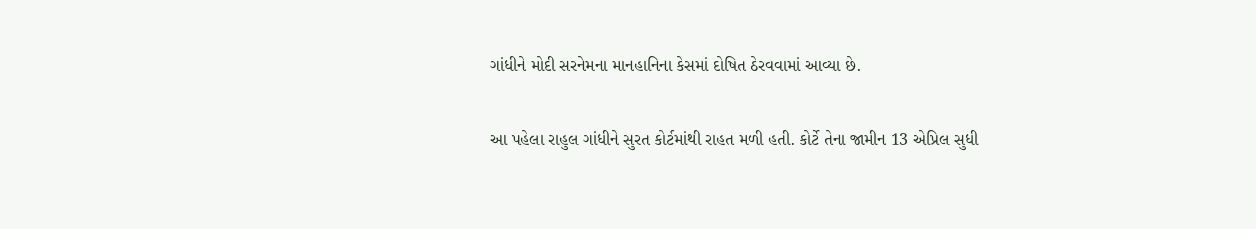ગાંધીને મોદી સરનેમના માનહાનિના કેસમાં દોષિત ઠેરવવામાં આવ્યા છે.

આ પહેલા રાહુલ ગાંધીને સુરત કોર્ટમાંથી રાહત મળી હતી. કોર્ટે તેના જામીન 13 એપ્રિલ સુધી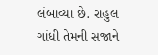લંબાવ્યા છે. રાહુલ ગાંધી તેમની સજાને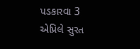પડકારવા 3 એપ્રિલે સુરત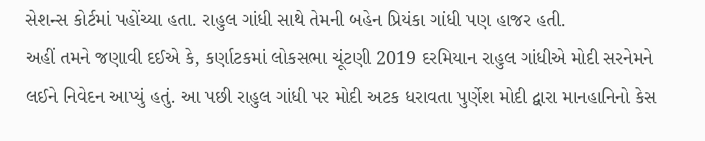સેશન્સ કોર્ટમાં પહોંચ્યા હતા. રાહુલ ગાંધી સાથે તેમની બહેન પ્રિયંકા ગાંધી પણ હાજર હતી.
અહીં તમને જણાવી દઈએ કે, કર્ણાટકમાં લોકસભા ચૂંટણી 2019 દરમિયાન રાહુલ ગાંધીએ મોદી સરનેમને લઈને નિવેદન આપ્યું હતું. આ પછી રાહુલ ગાંધી પર મોદી અટક ધરાવતા પુર્ણેશ મોદી દ્વારા માનહાનિનો કેસ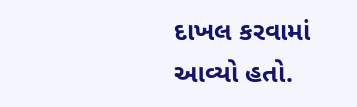દાખલ કરવામાં આવ્યો હતો.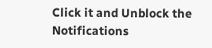Click it and Unblock the Notifications